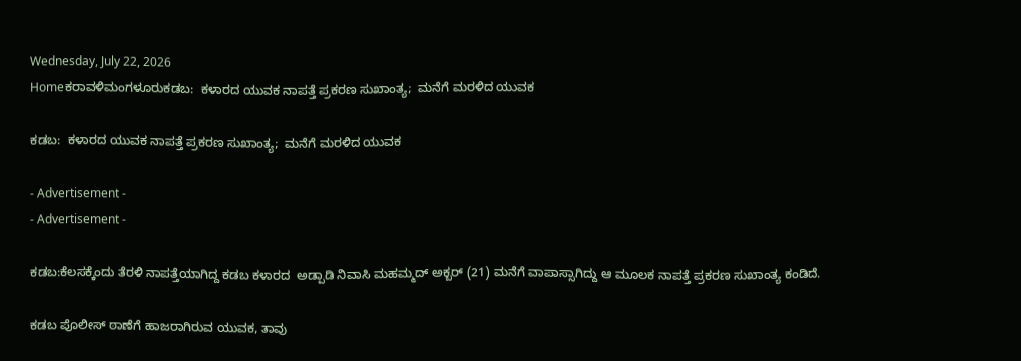Wednesday, July 22, 2026
Homeಕರಾವಳಿಮಂಗಳೂರುಕಡಬ:  ಕಳಾರದ ಯುವಕ ನಾಪತ್ತೆ ಪ್ರಕರಣ ಸುಖಾಂತ್ಯ;  ಮನೆಗೆ ಮರಳಿದ ಯುವಕ

ಕಡಬ:  ಕಳಾರದ ಯುವಕ ನಾಪತ್ತೆ ಪ್ರಕರಣ ಸುಖಾಂತ್ಯ;  ಮನೆಗೆ ಮರಳಿದ ಯುವಕ

- Advertisement -
- Advertisement -

ಕಡಬ:ಕೆಲಸಕ್ಕೆಂದು ತೆರಳಿ ನಾಪತ್ತೆಯಾಗಿದ್ದ ಕಡಬ ಕಳಾರದ  ಅಡ್ಪಾಡಿ ನಿವಾಸಿ ಮಹಮ್ಮದ್ ಅಕ್ಬರ್ (21) ಮನೆಗೆ ವಾಪಾಸ್ಸಾಗಿದ್ದು ಆ ಮೂಲಕ ನಾಪತ್ತೆ ಪ್ರಕರಣ ಸುಖಾಂತ್ಯ ಕಂಡಿದೆ.

ಕಡಬ ಪೊಲೀಸ್ ಠಾಣೆಗೆ ಹಾಜರಾಗಿರುವ ಯುವಕ, ತಾವು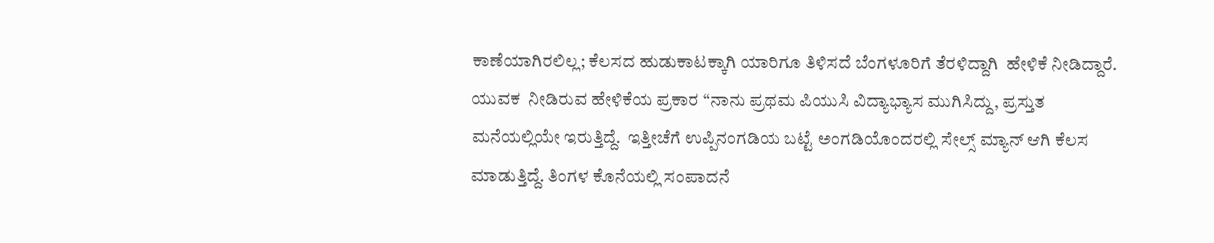ಕಾಣೆಯಾಗಿರಲಿಲ್ಲ; ಕೆಲಸದ ಹುಡುಕಾಟಕ್ಕಾಗಿ ಯಾರಿಗೂ ತಿಳಿಸದೆ ಬೆಂಗಳೂರಿಗೆ ತೆರಳಿದ್ದಾಗಿ  ಹೇಳಿಕೆ ನೀಡಿದ್ದಾರೆ. ಯುವಕ  ನೀಡಿರುವ ಹೇಳಿಕೆಯ ಪ್ರಕಾರ “ನಾನು ಪ್ರಥಮ ಪಿಯುಸಿ ವಿದ್ಯಾಭ್ಯಾಸ ಮುಗಿಸಿದ್ದು, ಪ್ರಸ್ತುತ ಮನೆಯಲ್ಲಿಯೇ ಇರುತ್ತಿದ್ದೆ.  ಇತ್ತೀಚೆಗೆ ಉಪ್ಪಿನಂಗಡಿಯ ಬಟ್ಟೆ ಅಂಗಡಿಯೊಂದರಲ್ಲಿ ಸೇಲ್ಸ್ ಮ್ಯಾನ್ ಆಗಿ ಕೆಲಸ ಮಾಡುತ್ತಿದ್ದೆ. ತಿಂಗಳ ಕೊನೆಯಲ್ಲಿ ಸಂಪಾದನೆ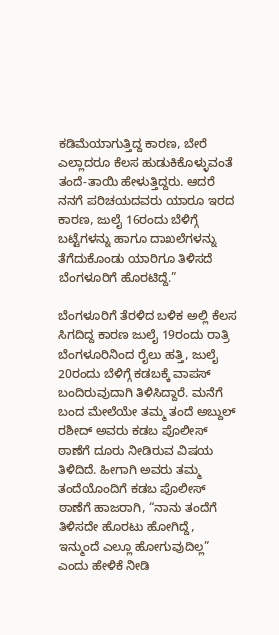ಕಡಿಮೆಯಾಗುತ್ತಿದ್ದ ಕಾರಣ, ಬೇರೆ ಎಲ್ಲಾದರೂ ಕೆಲಸ ಹುಡುಕಿಕೊಳ್ಳುವಂತೆ ತಂದೆ-ತಾಯಿ ಹೇಳುತ್ತಿದ್ದರು. ಆದರೆ ನನಗೆ ಪರಿಚಯದವರು ಯಾರೂ ಇರದ ಕಾರಣ, ಜುಲೈ 16ರಂದು ಬೆಳಿಗ್ಗೆ  ಬಟ್ಟೆಗಳನ್ನು ಹಾಗೂ ದಾಖಲೆಗಳನ್ನು ತೆಗೆದುಕೊಂಡು ಯಾರಿಗೂ ತಿಳಿಸದೆ ಬೆಂಗಳೂರಿಗೆ ಹೊರಟಿದ್ದೆ.”

ಬೆಂಗಳೂರಿಗೆ ತೆರಳಿದ ಬಳಿಕ ಅಲ್ಲಿ ಕೆಲಸ ಸಿಗದಿದ್ದ ಕಾರಣ ಜುಲೈ 19ರಂದು ರಾತ್ರಿ ಬೆಂಗಳೂರಿನಿಂದ ರೈಲು ಹತ್ತಿ, ಜುಲೈ 20ರಂದು ಬೆಳಿಗ್ಗೆ ಕಡಬಕ್ಕೆ ವಾಪಸ್ ಬಂದಿರುವುದಾಗಿ ತಿಳಿಸಿದ್ದಾರೆ. ಮನೆಗೆ ಬಂದ ಮೇಲೆಯೇ ತಮ್ಮ ತಂದೆ ಅಬ್ದುಲ್ ರಶೀದ್ ಅವರು ಕಡಬ ಪೊಲೀಸ್ ಠಾಣೆಗೆ ದೂರು ನೀಡಿರುವ ವಿಷಯ  ತಿಳಿದಿದೆ. ಹೀಗಾಗಿ ಅವರು ತಮ್ಮ ತಂದೆಯೊಂದಿಗೆ ಕಡಬ ಪೊಲೀಸ್ ಠಾಣೆಗೆ ಹಾಜರಾಗಿ, “ನಾನು ತಂದೆಗೆ ತಿಳಿಸದೇ ಹೊರಟು ಹೋಗಿದ್ದೆ, ಇನ್ಮುಂದೆ ಎಲ್ಲೂ ಹೋಗುವುದಿಲ್ಲ” ಎಂದು ಹೇಳಿಕೆ ನೀಡಿ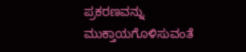ಪ್ರಕರಣವನ್ನು ಮುಕ್ತಾಯಗೊಳಿಸುವಂತೆ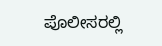ಪೊಲೀಸರಲ್ಲಿ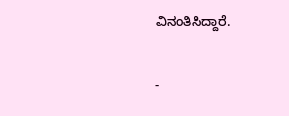ವಿನಂತಿಸಿದ್ದಾರೆ.

-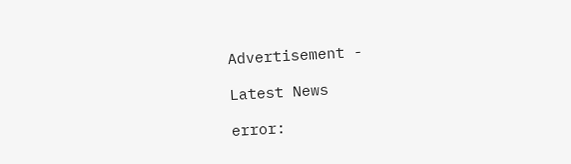Advertisement -

Latest News

error: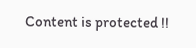Content is protected !!